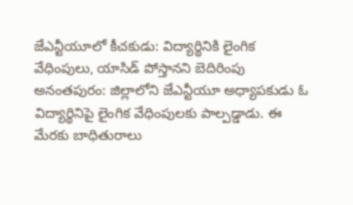జేఎన్టీయూలో కీచకుడు: విద్యార్థినికి లైంగిక వేధింపులు, యాసిడ్ పోస్తానని బెదిరింపు
అనంతపురం: జిల్లాలోని జేఎన్టీయూ అధ్యాపకుడు ఓ విద్యార్థినిపై లైంగిక వేధింపులకు పాల్పడ్డాడు. ఈ మేరకు బాధితురాలు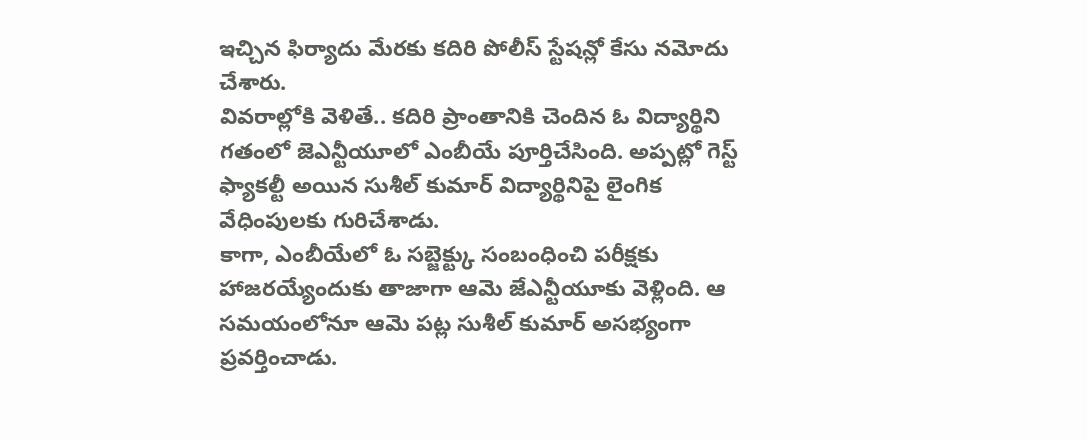ఇచ్చిన ఫిర్యాదు మేరకు కదిరి పోలీస్ స్టేషన్లో కేసు నమోదు చేశారు.
వివరాల్లోకి వెళితే.. కదిరి ప్రాంతానికి చెందిన ఓ విద్యార్థిని గతంలో జెఎన్టీయూలో ఎంబీయే పూర్తిచేసింది. అప్పట్లో గెస్ట్ ఫ్యాకల్టీ అయిన సుశీల్ కుమార్ విద్యార్థినిపై లైంగిక వేధింపులకు గురిచేశాడు.
కాగా, ఎంబీయేలో ఓ సబ్జెక్ట్కు సంబంధించి పరీక్షకు హాజరయ్యేందుకు తాజాగా ఆమె జేఎన్టీయూకు వెళ్లింది. ఆ సమయంలోనూ ఆమె పట్ల సుశీల్ కుమార్ అసభ్యంగా ప్రవర్తించాడు.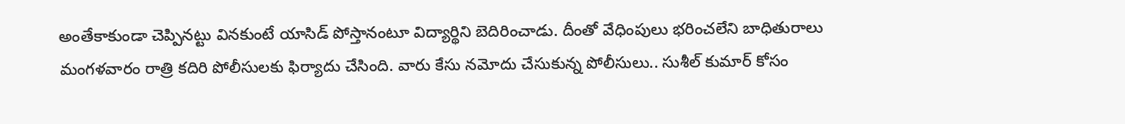అంతేకాకుండా చెప్పినట్టు వినకుంటే యాసిడ్ పోస్తానంటూ విద్యార్థిని బెదిరించాడు. దీంతో వేధింపులు భరించలేని బాధితురాలు మంగళవారం రాత్రి కదిరి పోలీసులకు ఫిర్యాదు చేసింది. వారు కేసు నమోదు చేసుకున్న పోలీసులు.. సుశీల్ కుమార్ కోసం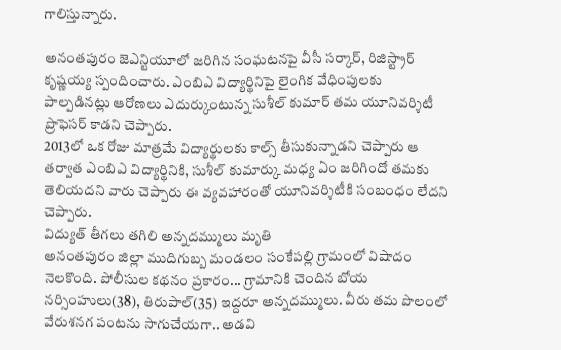గాలిస్తున్నారు.

అనంతపురం జెఎన్టియూలో జరిగిన సంఘటనపై వీసీ సర్కార్, రిజిస్ట్రార్ కృష్ణయ్య స్పందించారు. ఎంబిఎ విద్యార్థినిపై లైంగిక వేధింపులకు పాల్పడినట్లు ఆరోణలు ఎదుర్కుంటున్న సుశీల్ కుమార్ తమ యూనివర్శిటీ ప్రొఫెసర్ కాడని చెప్పారు.
2013లో ఒక రోజు మాత్రమే విద్యార్థులకు కాల్స్ తీసుకున్నాడని చెప్పారు ఆ తర్వాత ఎంబిఎ విద్యార్థినికి, సుశీల్ కుమార్కు మధ్య ఏం జరిగిందో తమకు తెలియదని వారు చెప్పారు ఈ వ్యవహారంతో యూనివర్శిటీకి సంబంధం లేదని చెప్పారు.
విద్యుత్ తీగలు తగిలి అన్నదమ్ములు మృతి
అనంతపురం జిల్లా ముదిగుబ్బ మండలం సంకేపల్లి గ్రామంలో విషాదం నెలకొంది. పోలీసుల కథనం ప్రకారం... గ్రామానికి చెందిన బోయ నర్సింహులు(38), తిరుపాల్(35) ఇద్దరూ అన్నదమ్ములు. వీరు తమ పొలంలో వేరుశనగ పంటను సాగుచేయగా.. అడవి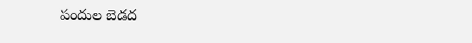పందుల బెడద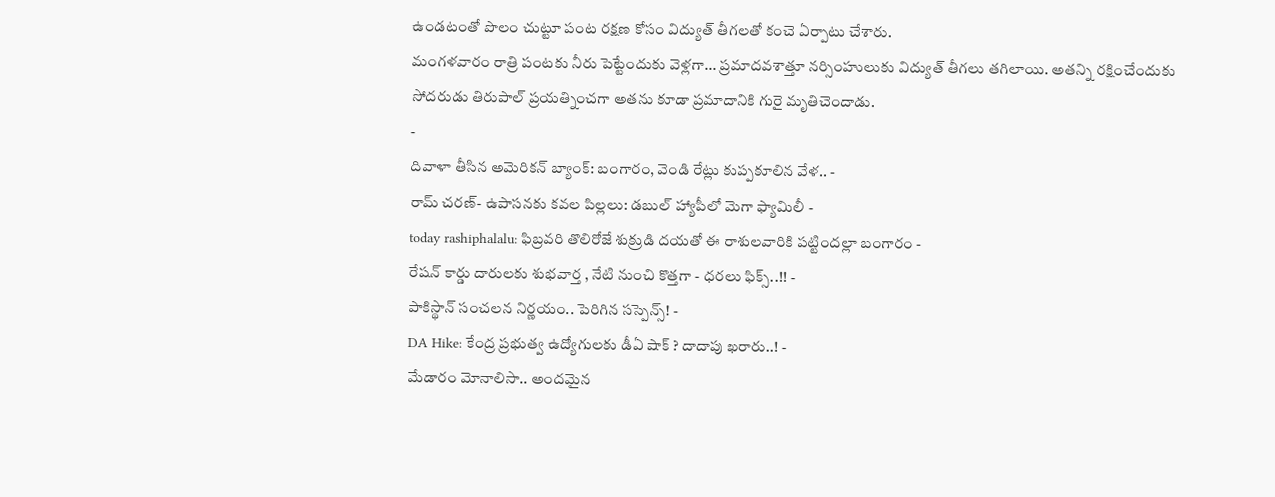ఉండటంతో పొలం చుట్టూ పంట రక్షణ కోసం విద్యుత్ తీగలతో కంచె ఏర్పాటు చేశారు.
మంగళవారం రాత్రి పంటకు నీరు పెట్టేందుకు వెళ్లగా... ప్రమాదవశాత్తూ నర్సింహులుకు విద్యుత్ తీగలు తగిలాయి. అతన్ని రక్షించేందుకు సోదరుడు తిరుపాల్ ప్రయత్నించగా అతను కూడా ప్రమాదానికి గురై మృతిచెందాడు.
-
దివాళా తీసిన అమెరికన్ బ్యాంక్: బంగారం, వెండి రేట్లు కుప్పకూలిన వేళ.. -
రామ్ చరణ్- ఉపాసనకు కవల పిల్లలు: డబుల్ హ్యాపీలో మెగా ఫ్యామిలీ -
today rashiphalalu: ఫిబ్రవరి తొలిరోజే శుక్రుడి దయతో ఈ రాశులవారికి పట్టిందల్లా బంగారం -
రేషన్ కార్డు దారులకు శుభవార్త , నేటి నుంచి కొత్తగా - ధరలు ఫిక్స్..!! -
పాకిస్థాన్ సంచలన నిర్ణయం.. పెరిగిన సస్పెన్స్! -
DA Hike: కేంద్ర ప్రభుత్వ ఉద్యోగులకు డీఏ షాక్ ? దాదాపు ఖరారు..! -
మేడారం మోనాలిసా.. అందమైన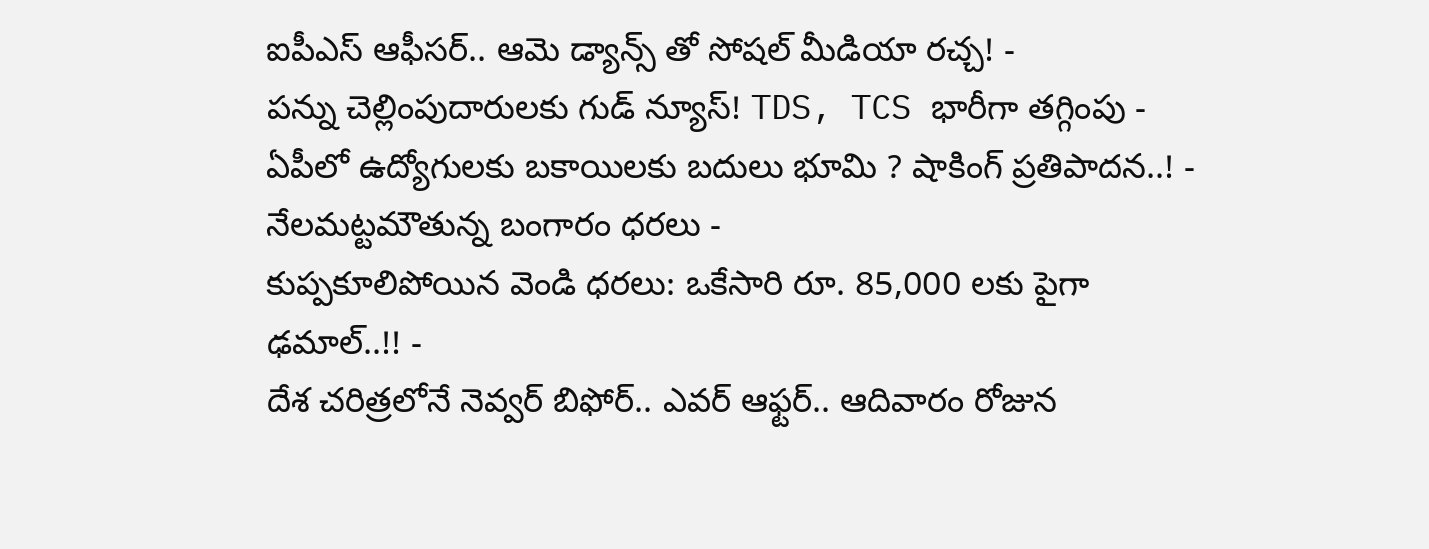ఐపీఎస్ ఆఫీసర్.. ఆమె డ్యాన్స్ తో సోషల్ మీడియా రచ్చ! -
పన్ను చెల్లింపుదారులకు గుడ్ న్యూస్! TDS, TCS భారీగా తగ్గింపు -
ఏపీలో ఉద్యోగులకు బకాయిలకు బదులు భూమి ? షాకింగ్ ప్రతిపాదన..! -
నేలమట్టమౌతున్న బంగారం ధరలు -
కుప్పకూలిపోయిన వెండి ధరలు: ఒకేసారి రూ. 85,000 లకు పైగా ఢమాల్..!! -
దేశ చరిత్రలోనే నెవ్వర్ బిఫోర్.. ఎవర్ ఆఫ్టర్.. ఆదివారం రోజున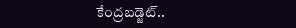కేంద్రబడ్జెట్..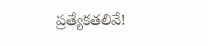ప్రత్యేకతలివే!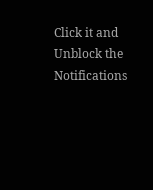Click it and Unblock the Notifications